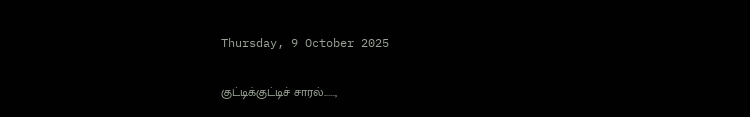Thursday, 9 October 2025

குட்டிக்குட்டிச் சாரல்......,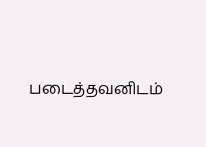படைத்தவனிடம்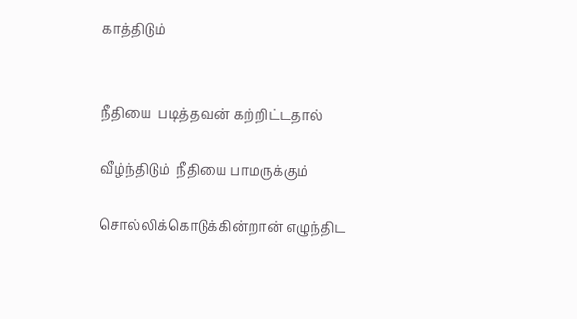காத்திடும்


நீதியை  படித்தவன் கற்றிட்டதால்

வீழ்ந்திடும்  நீதியை பாமருக்கும்

சொல்லிக்கொடுக்கின்றான் எழுந்திட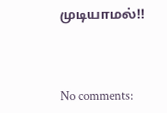முடியாமல்!!



No comments: